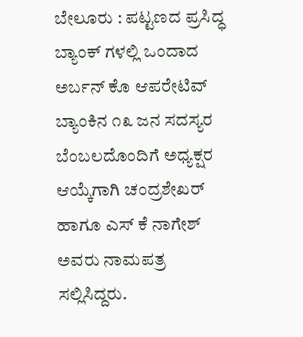ಬೇಲೂರು : ಪಟ್ಟಣದ ಪ್ರಸಿದ್ಧ ಬ್ಯಾಂಕ್ ಗಳಲ್ಲಿ ಒಂದಾದ ಅರ್ಬನ್ ಕೊ ಆಪರೇಟಿವ್ ಬ್ಯಾಂಕಿನ ೧೩ ಜನ ಸದಸ್ಯರ ಬೆಂಬಲದೊಂದಿಗೆ ಅಧ್ಯಕ್ಷರ ಆಯ್ಕೆಗಾಗಿ ಚಂದ್ರಶೇಖರ್ ಹಾಗೂ ಎಸ್ ಕೆ ನಾಗೇಶ್ ಅವರು ನಾಮಪತ್ರ ಸಲ್ಲಿಸಿದ್ದರು.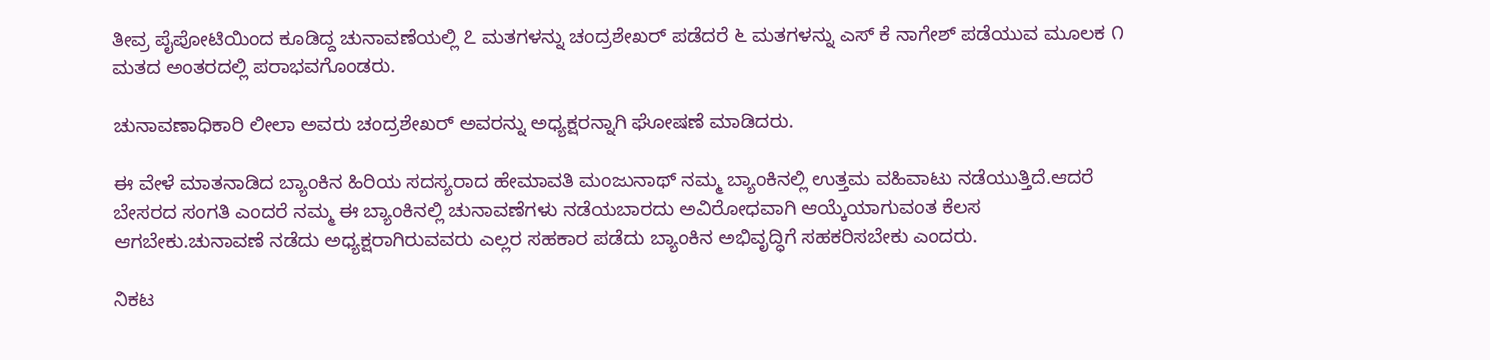ತೀವ್ರ ಪೈಪೋಟಿಯಿಂದ ಕೂಡಿದ್ದ ಚುನಾವಣೆಯಲ್ಲಿ ೭ ಮತಗಳನ್ನು ಚಂದ್ರಶೇಖರ್ ಪಡೆದರೆ ೬ ಮತಗಳನ್ನು ಎಸ್ ಕೆ ನಾಗೇಶ್ ಪಡೆಯುವ ಮೂಲಕ ೧ ಮತದ ಅಂತರದಲ್ಲಿ ಪರಾಭವಗೊಂಡರು.

ಚುನಾವಣಾಧಿಕಾರಿ ಲೀಲಾ ಅವರು ಚಂದ್ರಶೇಖರ್ ಅವರನ್ನು ಅಧ್ಯಕ್ಷರನ್ನಾಗಿ ಘೋಷಣೆ ಮಾಡಿದರು.

ಈ ವೇಳೆ ಮಾತನಾಡಿದ ಬ್ಯಾಂಕಿನ ಹಿರಿಯ ಸದಸ್ಯರಾದ ಹೇಮಾವತಿ ಮಂಜುನಾಥ್ ನಮ್ಮ ಬ್ಯಾಂಕಿನಲ್ಲಿ ಉತ್ತಮ ವಹಿವಾಟು ನಡೆಯುತ್ತಿದೆ.ಆದರೆ ಬೇಸರದ ಸಂಗತಿ ಎಂದರೆ ನಮ್ಮ ಈ ಬ್ಯಾಂಕಿನಲ್ಲಿ ಚುನಾವಣೆಗಳು ನಡೆಯಬಾರದು ಅವಿರೋಧವಾಗಿ ಆಯ್ಕೆಯಾಗುವಂತ ಕೆಲಸ ಆಗಬೇಕು.ಚುನಾವಣೆ ನಡೆದು ಅಧ್ಯಕ್ಷರಾಗಿರುವವರು ಎಲ್ಲರ ಸಹಕಾರ ಪಡೆದು ಬ್ಯಾಂಕಿನ ಅಭಿವೃದ್ಧಿಗೆ ಸಹಕರಿಸಬೇಕು ಎಂದರು.

ನಿಕಟ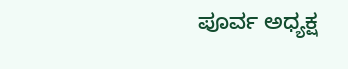ಪೂರ್ವ ಅಧ್ಯಕ್ಷ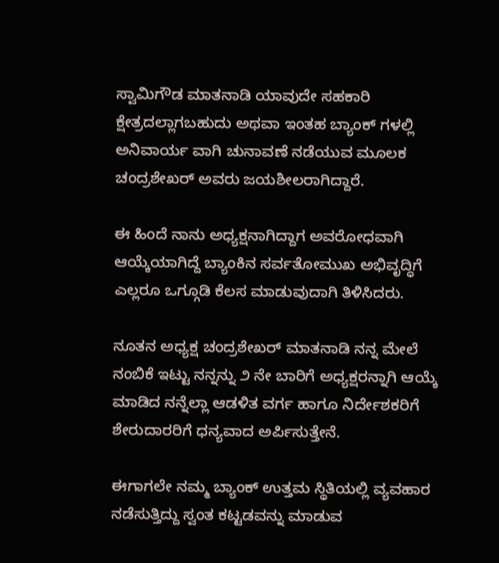ಸ್ವಾಮಿಗೌಡ ಮಾತನಾಡಿ ಯಾವುದೇ ಸಹಕಾರಿ ಕ್ಷೇತ್ರದಲ್ಲಾಗಬಹುದು ಅಥವಾ ಇಂತಹ ಬ್ಯಾಂಕ್ ಗಳಲ್ಲಿ ಅನಿವಾರ್ಯ ವಾಗಿ ಚುನಾವಣೆ ನಡೆಯುವ ಮೂಲಕ ಚಂದ್ರಶೇಖರ್ ಅವರು ಜಯಶೀಲರಾಗಿದ್ದಾರೆ.

ಈ ಹಿಂದೆ ನಾನು ಅಧ್ಯಕ್ಷನಾಗಿದ್ದಾಗ ಅವರೋಧವಾಗಿ ಆಯ್ಕೆಯಾಗಿದ್ದೆ ಬ್ಯಾಂಕಿನ ಸರ್ವತೋಮುಖ ಅಭಿವೃದ್ಧಿಗೆ ಎಲ್ಲರೂ ಒಗ್ಗೂಡಿ ಕೆಲಸ ಮಾಡುವುದಾಗಿ ತಿಳಿಸಿದರು.

ನೂತನ ಅಧ್ಯಕ್ಷ ಚಂದ್ರಶೇಖರ್ ಮಾತನಾಡಿ ನನ್ನ ಮೇಲೆ ನಂಬಿಕೆ ಇಟ್ಟು ನನ್ನನ್ನು ೨ ನೇ ಬಾರಿಗೆ ಅಧ್ಯಕ್ಷರನ್ನಾಗಿ ಆಯ್ಕೆ ಮಾಡಿದ ನನ್ನೆಲ್ಲಾ ಆಡಳಿತ ವರ್ಗ ಹಾಗೂ ನಿರ್ದೇಶಕರಿಗೆ ಶೇರುದಾರರಿಗೆ ಧನ್ಯವಾದ ಅರ್ಪಿಸುತ್ತೇನೆ.

ಈಗಾಗಲೇ ನಮ್ಮ ಬ್ಯಾಂಕ್ ಉತ್ತಮ ಸ್ಥಿತಿಯಲ್ಲಿ ವ್ಯವಹಾರ ನಡೆಸುತ್ತಿದ್ದು ಸ್ವಂತ ಕಟ್ಟಡವನ್ನು ಮಾಡುವ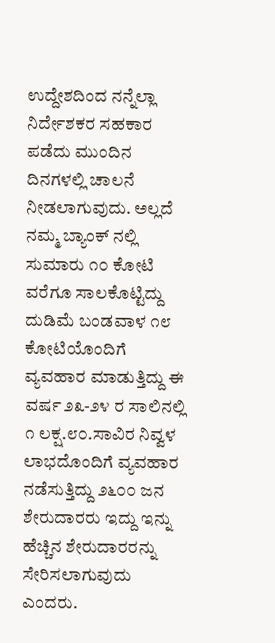ಉದ್ದೇಶದಿಂದ ನನ್ನೆಲ್ಲಾ ನಿರ್ದೇಶಕರ ಸಹಕಾರ ಪಡೆದು ಮುಂದಿನ ದಿನಗಳಲ್ಲಿ ಚಾಲನೆ ನೀಡಲಾಗುವುದು. ಅಲ್ಲದೆ ನಮ್ಮ ಬ್ಯಾಂಕ್ ನಲ್ಲಿ ಸುಮಾರು ೧೦ ಕೋಟಿ ವರೆಗೂ ಸಾಲಕೊಟ್ಟಿದ್ದು ದುಡಿಮೆ‌ ಬಂಡವಾಳ ೧೮ ಕೋಟಿಯೊಂದಿಗೆ ವ್ಯವಹಾರ ಮಾಡುತ್ತಿದ್ದು ಈ ವರ್ಷ ೨೩-೨೪ ರ ಸಾಲಿನಲ್ಲಿ ೧ ಲಕ್ಷ.೮೦.ಸಾವಿರ ನಿವ್ವಳ ಲಾಭದೊಂದಿಗೆ ವ್ಯವಹಾರ ನಡೆಸುತ್ತಿದ್ದು ೨೬೦೦ ಜನ ಶೇರುದಾರರು ಇದ್ದು ಇನ್ನು ಹೆಚ್ಚಿನ ಶೇರುದಾರರನ್ನು ಸೇರಿಸಲಾಗುವುದು ಎಂದರು.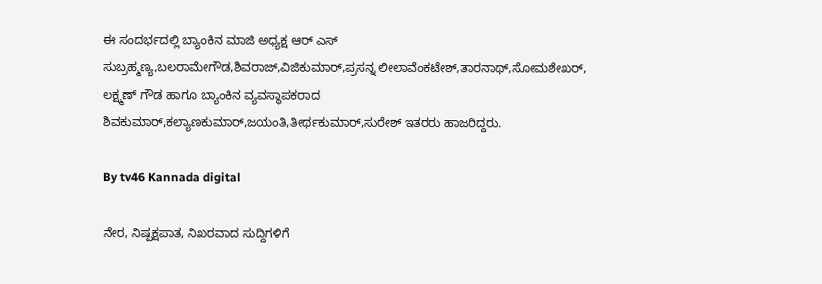ಈ ಸಂದರ್ಭದಲ್ಲಿ ಬ್ಯಾಂಕಿನ ಮಾಜಿ ಅಧ್ಯಕ್ಷ ಆರ್ ಎಸ್ ಸುಬ್ರಹ್ಮಣ್ಯ,ಬಲರಾಮೇಗೌಡ,ಶಿವರಾಜ್,ವಿಜಿಕುಮಾರ್,ಪ್ರಸನ್ನ ಲೀಲಾವೆಂಕಟೇಶ್,ತಾರನಾಥ್,ಸೋಮಶೇಖರ್, ಲಕ್ಷ್ಮಣ್ ಗೌಡ ಹಾಗೂ ಬ್ಯಾಂಕಿನ ವ್ಯವಸ್ಥಾಪಕರಾದ ಶಿವಕುಮಾರ್,ಕಲ್ಯಾಣಕುಮಾರ್,ಜಯಂತಿ,ತೀರ್ಥಕುಮಾರ್,ಸುರೇಶ್ ಇತರರು ಹಾಜರಿದ್ದರು.

By tv46 Kannada digital

ನೇರ, ನಿಷ್ಪಕ್ಷಪಾತ, ನಿಖರವಾದ ಸುದ್ದಿಗಳಿಗೆ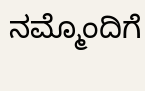ನಮ್ಮೊಂದಿಗೆ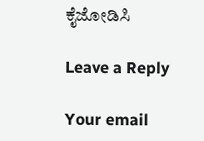ಕೈಜೋಡಿಸಿ

Leave a Reply

Your email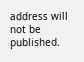address will not be published.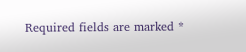Required fields are marked *